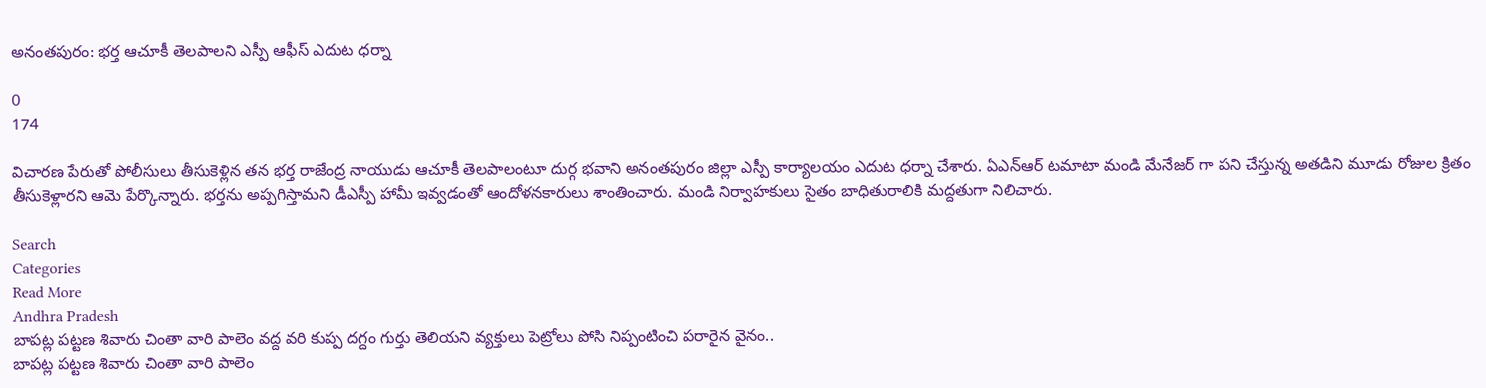అనంతపురం: భర్త ఆచూకీ తెలపాలని ఎస్పీ ఆఫీస్ ఎదుట ధర్నా

0
174

విచారణ పేరుతో పోలీసులు తీసుకెళ్లిన తన భర్త రాజేంద్ర నాయుడు ఆచూకీ తెలపాలంటూ దుర్గ భవాని అనంతపురం జిల్లా ఎస్పీ కార్యాలయం ఎదుట ధర్నా చేశారు. ఏఎన్ఆర్ టమాటా మండి మేనేజర్ గా పని చేస్తున్న అతడిని మూడు రోజుల క్రితం తీసుకెళ్లారని ఆమె పేర్కొన్నారు. భర్తను అప్పగిస్తామని డీఎస్పీ హామీ ఇవ్వడంతో ఆందోళనకారులు శాంతించారు. మండి నిర్వాహకులు సైతం బాధితురాలికి మద్దతుగా నిలిచారు.

Search
Categories
Read More
Andhra Pradesh
బాపట్ల పట్టణ శివారు చింతా వారి పాలెం వద్ద వరి కుప్ప దగ్దం గుర్తు తెలియని వ్యక్తులు పెట్రోలు పోసి నిప్పంటించి పరారైన వైనం..
బాపట్ల పట్టణ శివారు చింతా వారి పాలెం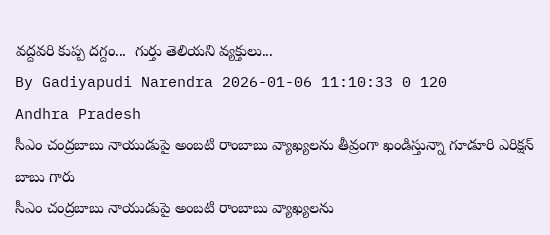వద్దవరి కుప్ప దగ్దం...  గుర్తు తెలియని వ్యక్తులు...
By Gadiyapudi Narendra 2026-01-06 11:10:33 0 120
Andhra Pradesh
సీఎం చంద్రబాబు నాయుడుపై అంబటి రాంబాబు వ్యాఖ్యలను తీవ్రంగా ఖండిస్తున్నా గూడూరి ఎరిక్షన్ బాబు గారు
సీఎం చంద్రబాబు నాయుడుపై అంబటి రాంబాబు వ్యాఖ్యలను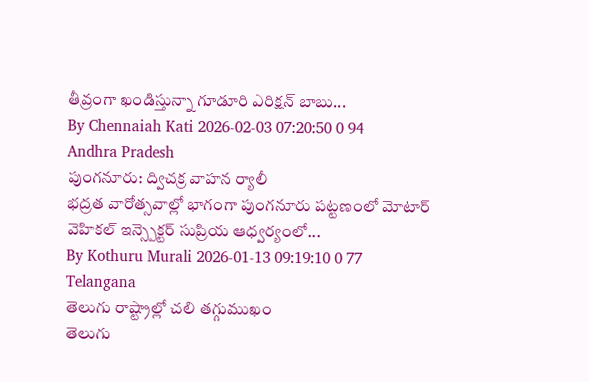తీవ్రంగా ఖండిస్తున్నా గూడూరి ఎరిక్షన్ బాబు...
By Chennaiah Kati 2026-02-03 07:20:50 0 94
Andhra Pradesh
పుంగనూరు: ద్విచక్ర వాహన ర్యాలీ
భద్రత వారోత్సవాల్లో భాగంగా పుంగనూరు పట్టణంలో మోటార్ వెహికల్ ఇన్స్పెక్టర్ సుప్రియ ఆధ్వర్యంలో...
By Kothuru Murali 2026-01-13 09:19:10 0 77
Telangana
తెలుగు రాష్ట్రాల్లో చలి తగ్గుముఖం
తెలుగు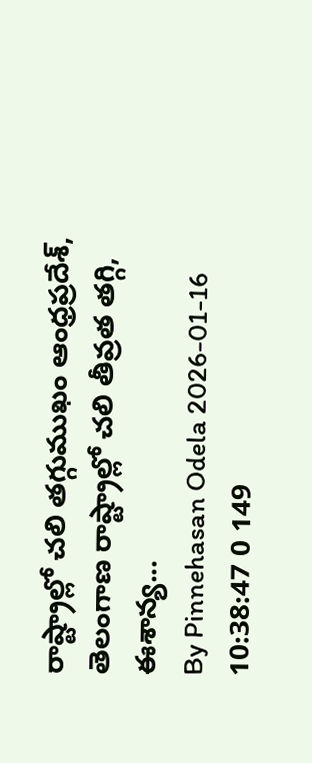రాష్ట్రాల్లో చలి తగ్గుముఖం ఆంధ్రప్రదేశ్, తెలంగాణ రాష్ట్రాల్లో చలి తీవ్రత తగ్గి, ఈశాన్య...
By Pinnehasan Odela 2026-01-16 10:38:47 0 149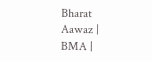Bharat Aawaz | BMA |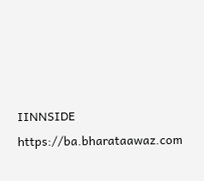IINNSIDE https://ba.bharataawaz.com